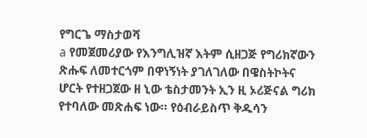የግርጌ ማስታወሻ
a የመጀመሪያው የእንግሊዝኛ እትም ሲዘጋጅ የግሪክኛውን ጽሑፍ ለመተርጎም በዋነኝነት ያገለገለው በዌስትኮትና ሆርት የተዘጋጀው ዘ ኒው ቴስታመንት ኢን ዚ ኦሪጅናል ግሪክ የተባለው መጽሐፍ ነው። የዕብራይስጥ ቅዱሳን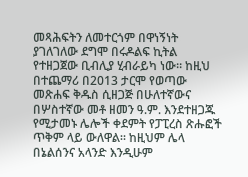መጻሕፍትን ለመተርጎም በዋነኝነት ያገለገለው ደግሞ በሩዶልፍ ኪትል የተዘጋጀው ቢብሊያ ሂብራይካ ነው። ከዚህ በተጨማሪ በ2013 ታርሞ የወጣው መጽሐፍ ቅዱስ ሲዘጋጅ በሁለተኛውና በሦስተኛው መቶ ዘመን ዓ.ም. እንደተዘጋጁ የሚታመኑ ሌሎች ቀደምት የፓፒረስ ጽሑፎች ጥቅም ላይ ውለዋል። ከዚህም ሌላ በኔልሰንና አላንድ እንዲሁም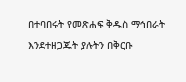በተባበሩት የመጽሐፍ ቅዱስ ማኅበራት እንደተዘጋጁት ያሉትን በቅርቡ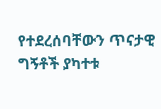የተደረሰባቸውን ጥናታዊ ግኝቶች ያካተቱ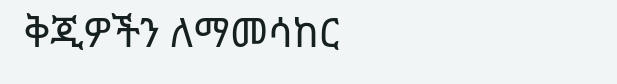ቅጂዎችን ለማመሳከር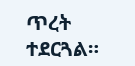ጥረት ተደርጓል።